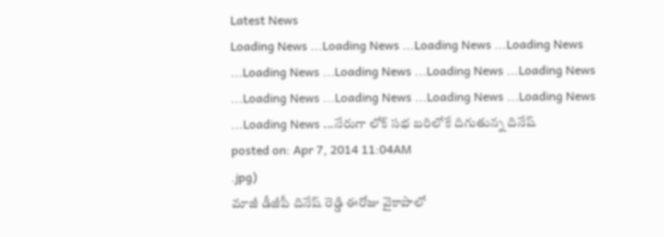Latest News
Loading News ...Loading News ...Loading News ...Loading News ...Loading News ...Loading News ...Loading News ...Loading News ...Loading News ...Loading News ...Loading News ...Loading News ...Loading News ...నేరుగా లోక్ సభ బరిలోకే దిగుతున్న దినేష్
posted on: Apr 7, 2014 11:04AM
.jpg)
మాజీ డీజీపీ దినేష్ రెడ్డి ఈరోజు వైకాపాలో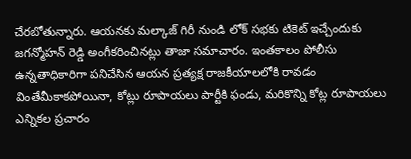చేరబోతున్నారు. ఆయనకు మల్కాజ్ గిరీ నుండి లోక్ సభకు టికెట్ ఇచ్చేందుకు జగన్మోహన్ రెడ్డి అంగీకరించినట్లు తాజా సమాచారం. ఇంతకాలం పోలీసు ఉన్నతాధికారిగా పనిచేసిన ఆయన ప్రత్యక్ష రాజకీయాలలోకి రావడం వింతేమీకాకపోయినా, కోట్లు రూపాయలు పార్టీకి ఫండు, మరికొన్ని కోట్ల రూపాయలు ఎన్నికల ప్రచారం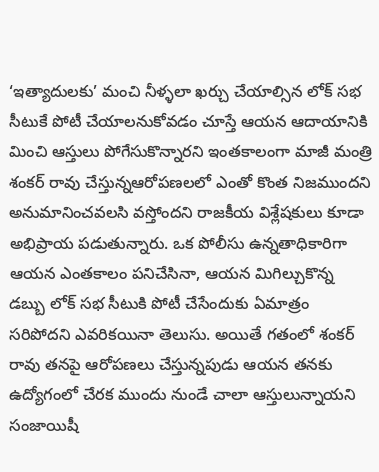‘ఇత్యాదులకు’ మంచి నీళ్ళలా ఖర్చు చేయాల్సిన లోక్ సభ సీటుకే పోటీ చేయాలనుకోవడం చూస్తే ఆయన ఆదాయానికి మించి ఆస్తులు పోగేసుకొన్నారని ఇంతకాలంగా మాజీ మంత్రి శంకర్ రావు చేస్తున్నఆరోపణలలో ఎంతో కొంత నిజముందని అనుమానించవలసి వస్తోందని రాజకీయ విశ్లేషకులు కూడా అభిప్రాయ పడుతున్నారు. ఒక పోలీసు ఉన్నతాధికారిగా ఆయన ఎంతకాలం పనిచేసినా, ఆయన మిగిల్చుకొన్న డబ్బు లోక్ సభ సీటుకి పోటీ చేసేందుకు ఏమాత్రం సరిపోదని ఎవరికయినా తెలుసు. అయితే గతంలో శంకర్ రావు తనపై ఆరోపణలు చేస్తున్నపుడు ఆయన తనకు ఉద్యోగంలో చేరక ముందు నుండే చాలా ఆస్తులున్నాయని సంజాయిషీ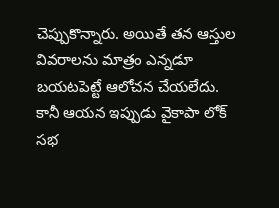చెప్పుకొన్నారు. అయితే తన ఆస్తుల వివరాలను మాత్రం ఎన్నడూ బయటపెట్టే ఆలోచన చేయలేదు. కానీ ఆయన ఇప్పుడు వైకాపా లోక్ సభ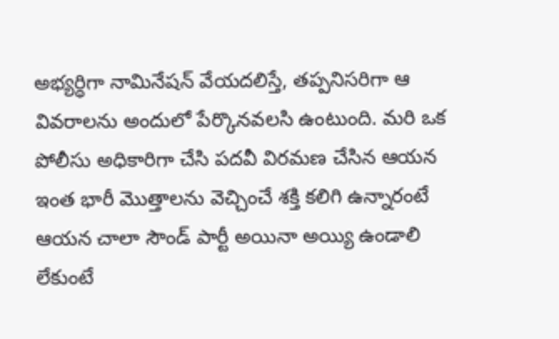అభ్యర్ధిగా నామినేషన్ వేయదలిస్తే, తప్పనిసరిగా ఆ వివరాలను అందులో పేర్కొనవలసి ఉంటుంది. మరి ఒక పోలీసు అధికారిగా చేసి పదవీ విరమణ చేసిన ఆయన ఇంత భారీ మొత్తాలను వెచ్చించే శక్తి కలిగి ఉన్నారంటే ఆయన చాలా సౌండ్ పార్టీ అయినా అయ్యి ఉండాలి లేకుంటే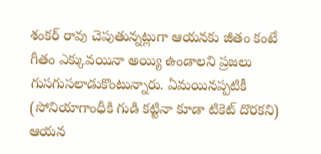శంకర్ రావు చెపుతున్నట్లుగా ఆయనకు జీతం కంటే గీతం ఎక్కువయినా అయ్యి ఉండాలని ప్రజలు గుసగుసలాడుకొంటున్నారు. ఏమయినప్పటికీ (సోనియాగాంధీకి గుడి కట్టినా కూడా టికెట్ దొరకని) ఆయన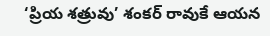‘ప్రియ శత్రువు’ శంకర్ రావుకే ఆయన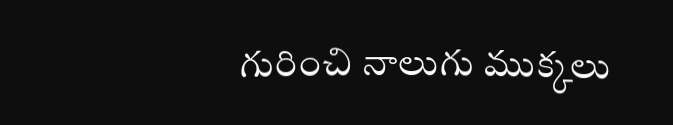గురించి నాలుగు ముక్కలు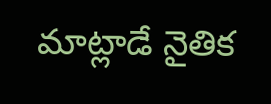మాట్లాడే నైతిక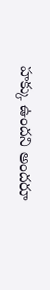హక్కు ఉందని అందరూ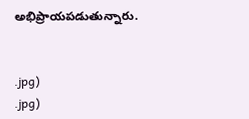అభిప్రాయపడుతున్నారు.


.jpg)
.jpg)